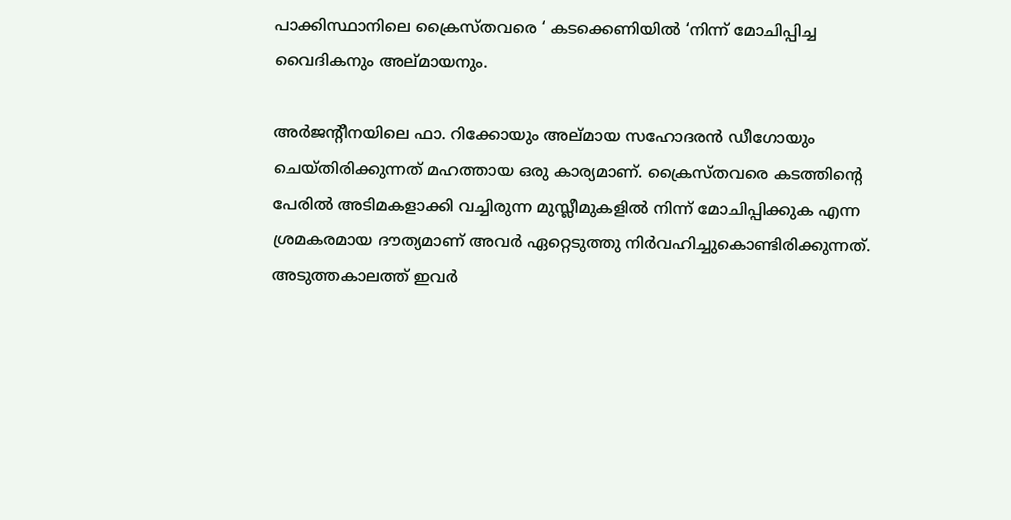പാക്കിസ്ഥാനിലെ ക്രൈസ്തവരെ ‘ കടക്കെണിയില്‍ ‘നിന്ന് മോചിപ്പിച്ച വൈദികനും അല്മായനും.

അര്‍ജന്റീനയിലെ ഫാ. റിക്കോയും അല്മായ സഹോദരന്‍ ഡീഗോയും ചെയ്തിരിക്കുന്നത് മഹത്തായ ഒരു കാര്യമാണ്. ക്രൈസ്തവരെ കടത്തിന്റെ പേരില്‍ അടിമകളാക്കി വച്ചിരുന്ന മുസ്ലീമുകളില്‍ നിന്ന് മോചിപ്പിക്കുക എന്ന ശ്രമകരമായ ദൗത്യമാണ് അവര്‍ ഏറ്റെടുത്തു നിര്‍വഹിച്ചുകൊണ്ടിരിക്കുന്നത്. അടുത്തകാലത്ത് ഇവര്‍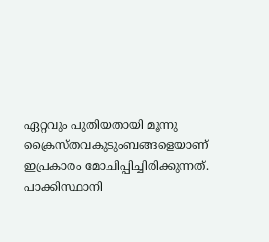ഏറ്റവും പുതിയതായി മൂന്നു ക്രൈസ്തവകുടുംബങ്ങളെയാണ് ഇപ്രകാരം മോചിപ്പിച്ചിരിക്കുന്നത്. പാക്കിസ്ഥാനി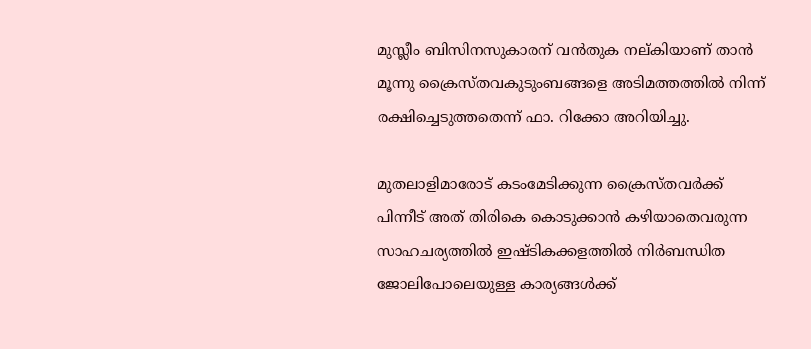മുസ്ലീം ബിസിനസുകാരന് വന്‍തുക നല്കിയാണ് താന്‍ മൂന്നു ക്രൈസ്തവകുടുംബങ്ങളെ അടിമത്തത്തില്‍ നിന്ന് രക്ഷിച്ചെടുത്തതെന്ന് ഫാ. റിക്കോ അറിയിച്ചു.

മുതലാളിമാരോട് കടംമേടിക്കുന്ന ക്രൈസ്തവര്‍ക്ക് പിന്നീട് അത് തിരികെ കൊടുക്കാന്‍ കഴിയാതെവരുന്ന സാഹചര്യത്തില്‍ ഇഷ്ടികക്കളത്തില്‍ നിര്‍ബന്ധിത ജോലിപോലെയുള്ള കാര്യങ്ങള്‍ക്ക്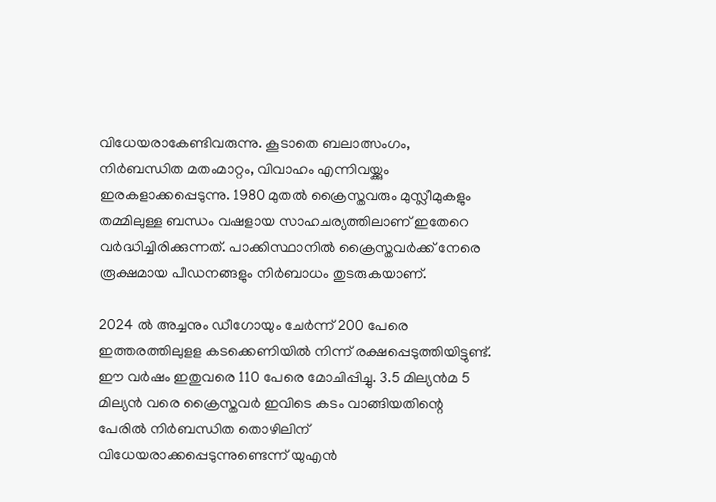വിധേയരാകേണ്ടിവരുന്നു. കൂടാതെ ബലാത്സംഗം, നിര്‍ബന്ധിത മതംമാറ്റം, വിവാഹം എന്നിവയ്ക്കും ഇരകളാക്കപ്പെടുന്നു. 1980 മുതല്‍ ക്രൈസ്തവരും മുസ്ലീമുകളും തമ്മിലുള്ള ബന്ധം വഷളായ സാഹചര്യത്തിലാണ് ഇതേറെ വര്‍ദ്ധിച്ചിരിക്കുന്നത്. പാക്കിസ്ഥാനില്‍ ക്രൈസ്തവര്‍ക്ക് നേരെ രൂക്ഷമായ പീഡനങ്ങളും നിര്‍ബാധം തുടരുകയാണ്.

2024 ല്‍ അച്ചനും ഡീഗോയും ചേര്‍ന്ന് 200 പേരെ ഇത്തരത്തിലുളള കടക്കെണിയില്‍ നിന്ന് രക്ഷപ്പെടുത്തിയിട്ടുണ്ട്. ഈ വര്‍ഷം ഇതുവരെ 110 പേരെ മോചിപ്പിച്ചു. 3.5 മില്യന്‍മ 5 മില്യന്‍ വരെ ക്രൈസ്തവര്‍ ഇവിടെ കടം വാങ്ങിയതിന്റെ പേരില്‍ നിര്‍ബന്ധിത തൊഴിലിന് വിധേയരാക്കപ്പെടുന്നുണ്ടെന്ന് യുഎന്‍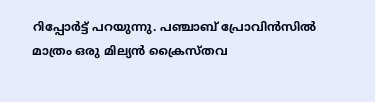റിപ്പോര്‍ട്ട് പറയുന്നു. പഞ്ചാബ് പ്രോവിന്‍സില്‍ മാത്രം ഒരു മില്യന്‍ ക്രൈസ്തവ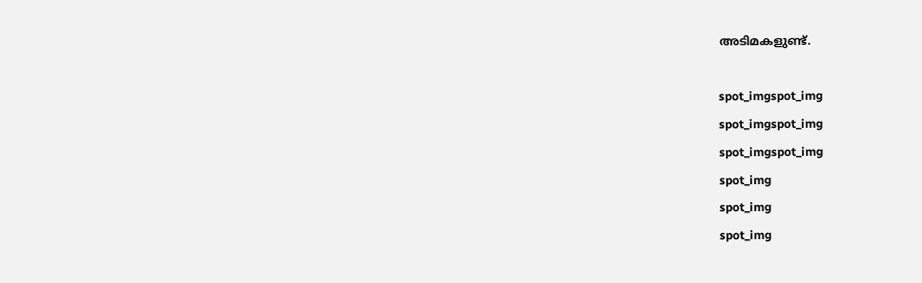അടിമകളുണ്ട്.

spot_imgspot_img
spot_imgspot_img
spot_imgspot_img
spot_img
spot_img
spot_img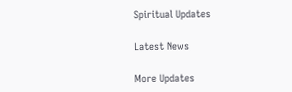Spiritual Updates

Latest News

More Updates